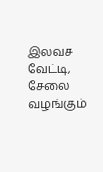இலவச வேட்டி, சேலை வழங்கும்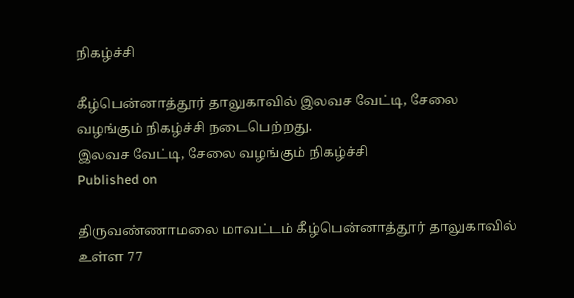நிகழ்ச்சி

கீழ்பென்னாத்தூர் தாலுகாவில் இலவச வேட்டி, சேலை வழங்கும் நிகழ்ச்சி நடைபெற்றது.
இலவச வேட்டி, சேலை வழங்கும் நிகழ்ச்சி
Published on

திருவண்ணாமலை மாவட்டம் கீழ்பென்னாத்தூர் தாலுகாவில் உள்ள 77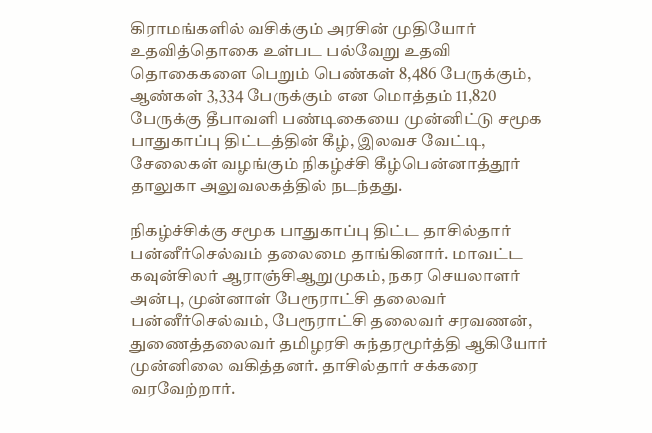கிராமங்களில் வசிக்கும் அரசின் முதியோர் உதவித்தொகை உள்பட பல்வேறு உதவி தொகைகளை பெறும் பெண்கள் 8,486 பேருக்கும், ஆண்கள் 3,334 பேருக்கும் என மொத்தம் 11,820 பேருக்கு தீபாவளி பண்டிகையை முன்னிட்டு சமூக பாதுகாப்பு திட்டத்தின் கீழ், இலவச வேட்டி, சேலைகள் வழங்கும் நிகழ்ச்சி கீழ்பென்னாத்தூர் தாலுகா அலுவலகத்தில் நடந்தது.

நிகழ்ச்சிக்கு சமூக பாதுகாப்பு திட்ட தாசில்தார் பன்னீர்செல்வம் தலைமை தாங்கினார். மாவட்ட கவுன்சிலர் ஆராஞ்சிஆறுமுகம், நகர செயலாளர் அன்பு, முன்னாள் பேரூராட்சி தலைவர் பன்னீர்செல்வம், பேரூராட்சி தலைவர் சரவணன், துணைத்தலைவர் தமிழரசி சுந்தரமூர்த்தி ஆகியோர் முன்னிலை வகித்தனர். தாசில்தார் சக்கரை வரவேற்றார்.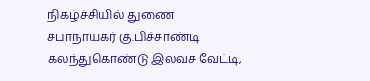நிகழ்ச்சியில் துணை சபாநாயகர் கு.பிச்சாண்டி கலந்துகொண்டு இலவச வேட்டி,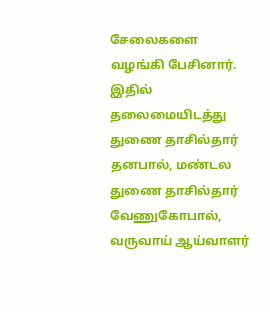சேலைகளை வழங்கி பேசினார். இதில் தலைமையிடத்து துணை தாசில்தார் தனபால், மண்டல துணை தாசில்தார் வேணுகோபால், வருவாய் ஆய்வாளர்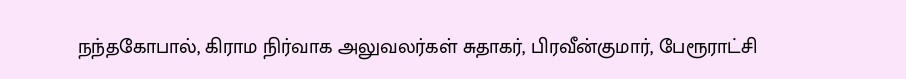நந்தகோபால், கிராம நிர்வாக அலுவலர்கள் சுதாகர், பிரவீன்குமார், பேரூராட்சி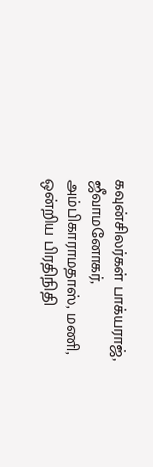கவுன்சிலர்கள் பாக்யராஜ், ஜீவாமனோகர், அம்பிகாராமதாஸ், மணி, ஒன்றிய பிரதிநிதி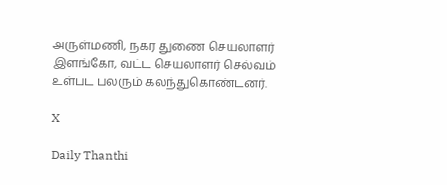அருள்மணி, நகர துணை செயலாளர் இளங்கோ, வட்ட செயலாளர் செல்வம் உள்பட பலரும் கலந்துகொண்டனர்.

X

Daily Thanthi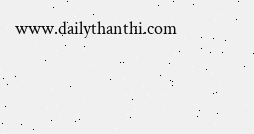www.dailythanthi.com